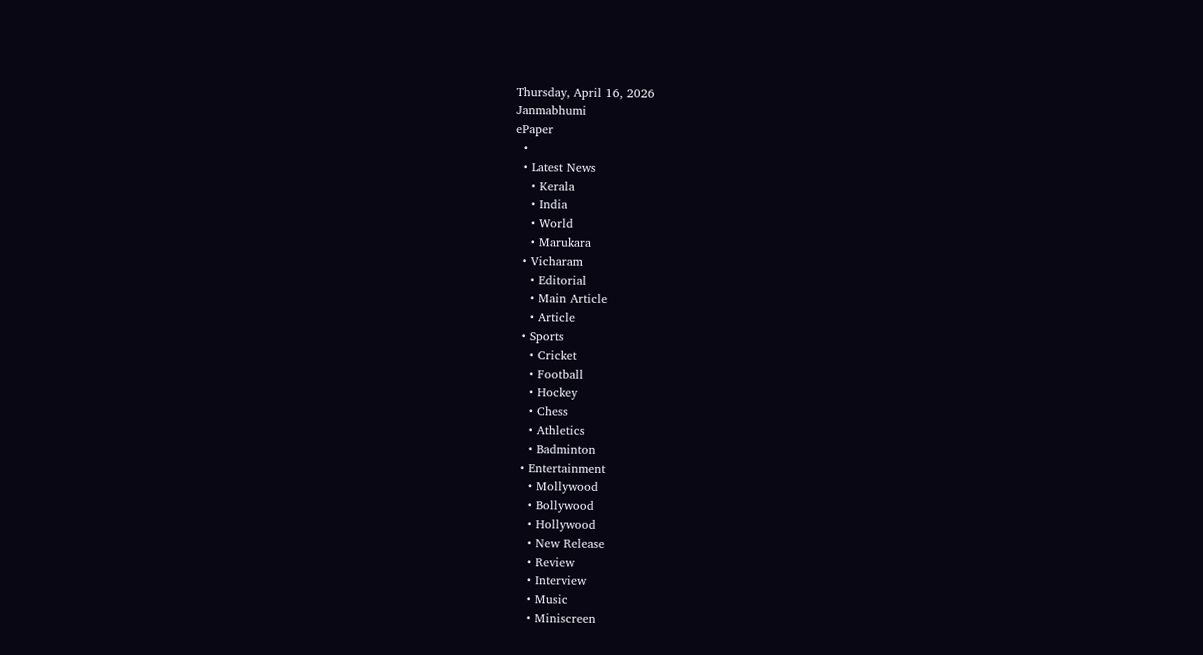Thursday, April 16, 2026
Janmabhumi
ePaper
  •
  • Latest News
    • Kerala
    • India
    • World
    • Marukara
  • Vicharam
    • Editorial
    • Main Article
    • Article
  • Sports
    • Cricket
    • Football
    • Hockey
    • Chess
    • Athletics
    • Badminton
  • Entertainment
    • Mollywood
    • Bollywood
    • Hollywood
    • New Release
    • Review
    • Interview
    • Music
    • Miniscreen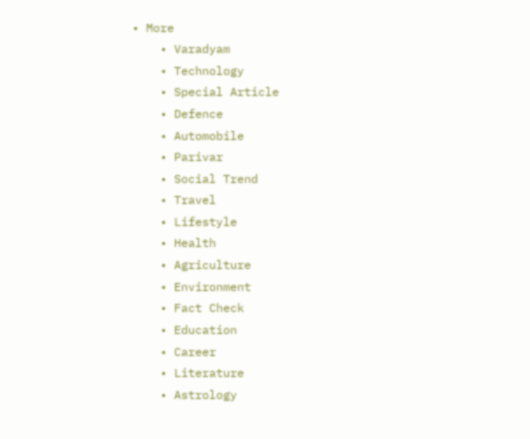• More
    • Varadyam
    • Technology
    • Special Article
    • Defence
    • Automobile
    • Parivar
    • Social Trend
    • Travel
    • Lifestyle
    • Health
    • Agriculture
    • Environment
    • Fact Check
    • Education
    • Career
    • Literature
    • Astrology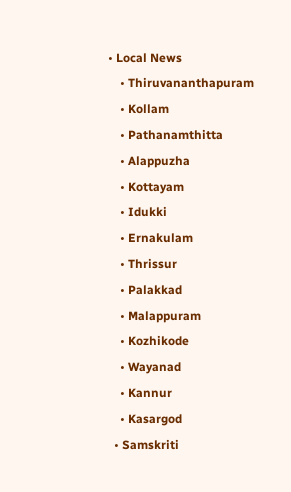• Local News
    • Thiruvananthapuram
    • Kollam
    • Pathanamthitta
    • Alappuzha
    • Kottayam
    • Idukki
    • Ernakulam
    • Thrissur
    • Palakkad
    • Malappuram
    • Kozhikode
    • Wayanad
    • Kannur
    • Kasargod
  • Samskriti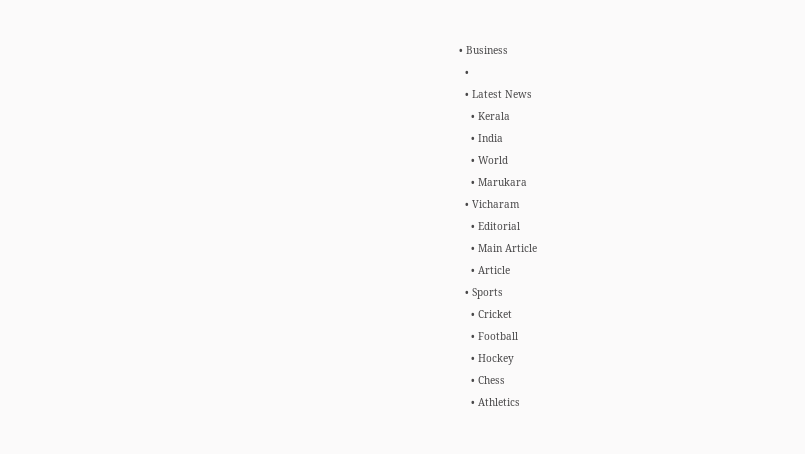• Business
  •
  • Latest News
    • Kerala
    • India
    • World
    • Marukara
  • Vicharam
    • Editorial
    • Main Article
    • Article
  • Sports
    • Cricket
    • Football
    • Hockey
    • Chess
    • Athletics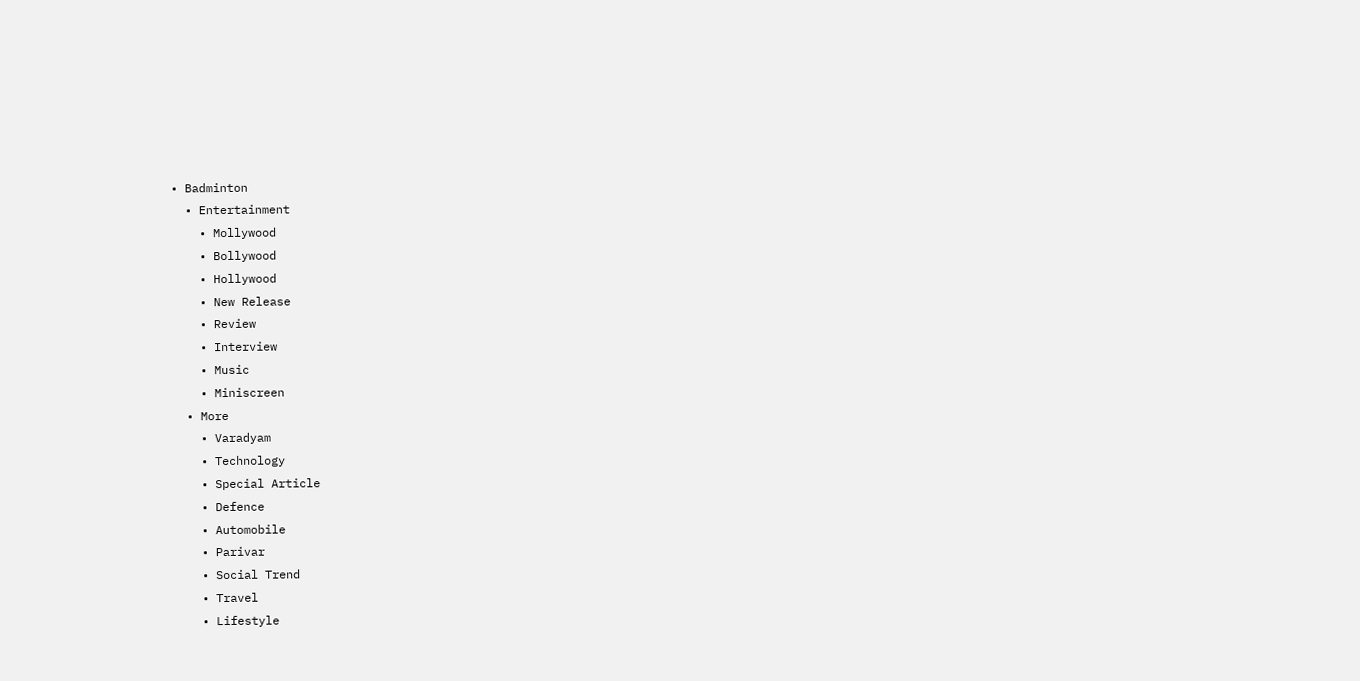• Badminton
  • Entertainment
    • Mollywood
    • Bollywood
    • Hollywood
    • New Release
    • Review
    • Interview
    • Music
    • Miniscreen
  • More
    • Varadyam
    • Technology
    • Special Article
    • Defence
    • Automobile
    • Parivar
    • Social Trend
    • Travel
    • Lifestyle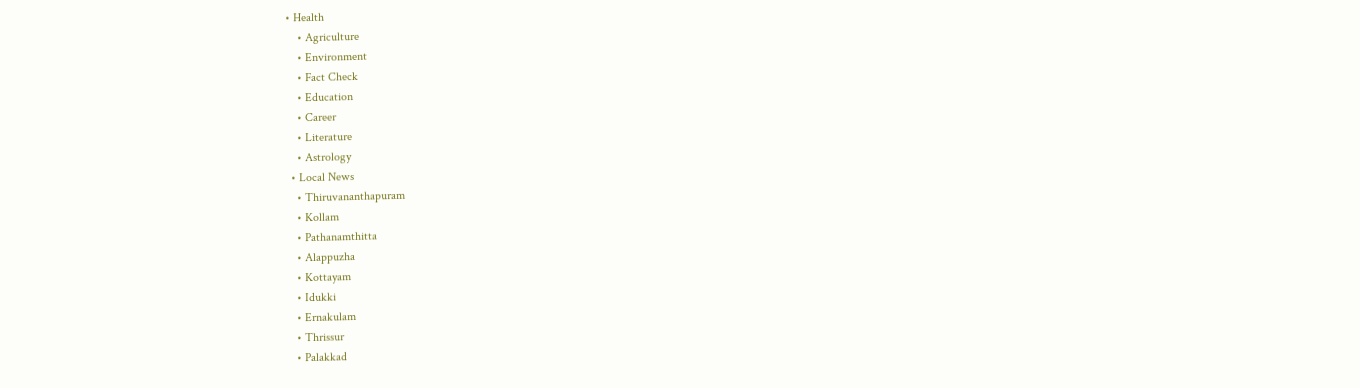• Health
    • Agriculture
    • Environment
    • Fact Check
    • Education
    • Career
    • Literature
    • Astrology
  • Local News
    • Thiruvananthapuram
    • Kollam
    • Pathanamthitta
    • Alappuzha
    • Kottayam
    • Idukki
    • Ernakulam
    • Thrissur
    • Palakkad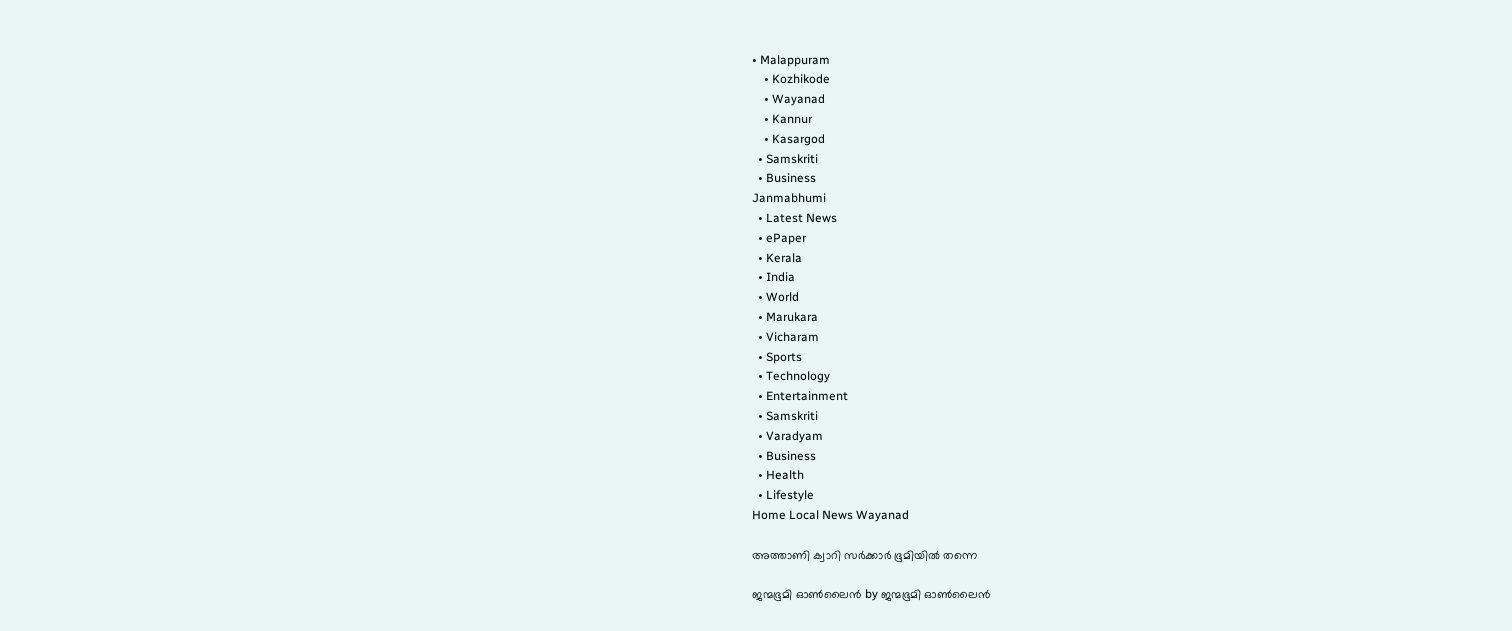• Malappuram
    • Kozhikode
    • Wayanad
    • Kannur
    • Kasargod
  • Samskriti
  • Business
Janmabhumi
  • Latest News
  • ePaper
  • Kerala
  • India
  • World
  • Marukara
  • Vicharam
  • Sports
  • Technology
  • Entertainment
  • Samskriti
  • Varadyam
  • Business
  • Health
  • Lifestyle
Home Local News Wayanad

അത്താണി ക്വാറി സര്‍ക്കാര്‍ ഭൂമിയില്‍ തന്നെ

ജന്മഭൂമി ഓണ്‍ലൈന്‍ by ജന്മഭൂമി ഓണ്‍ലൈന്‍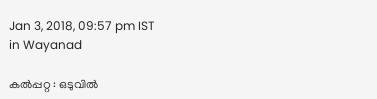Jan 3, 2018, 09:57 pm IST
in Wayanad

കല്‍പ്പറ്റ : ഒടുവില്‍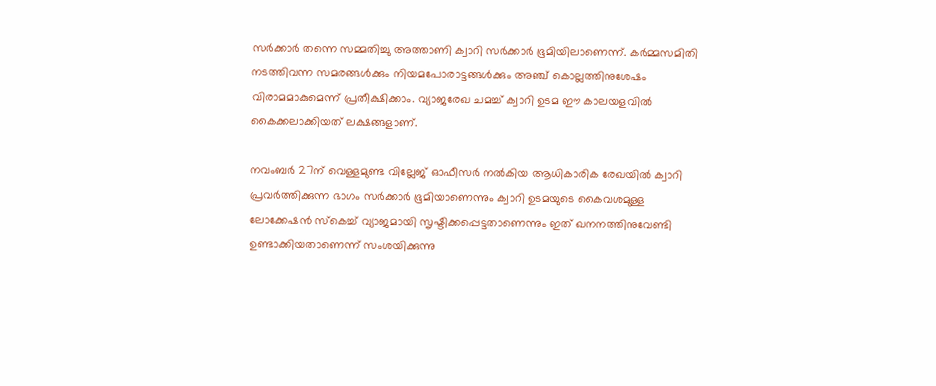സര്‍ക്കാര്‍ തന്നെ സമ്മതിച്ചു അത്താണി ക്വാറി സര്‍ക്കാര്‍ ഭൂമിയിലാണെന്ന്. കര്‍മ്മസമിതി നടത്തിവന്ന സമരങ്ങള്‍ക്കും നിയമപോരാട്ടങ്ങള്‍ക്കും അഞ്ച് കൊല്ലത്തിനുശേഷം വിരാമമാകുമെന്ന് പ്രതീക്ഷിക്കാം. വ്യാജരേഖ ചമച്ച് ക്വാറി ഉടമ ഈ കാലയളവില്‍ കൈക്കലാക്കിയത് ലക്ഷങ്ങളാണ്.

നവംബര്‍ 27ന് വെള്ളമുണ്ട വില്ലേജ് ഓഫീസര്‍ നല്‍കിയ ആധികാരിക രേഖയില്‍ ക്വാറി പ്രവര്‍ത്തിക്കുന്ന ഭാഗം സര്‍ക്കാര്‍ ഭൂമിയാണെന്നും ക്വാറി ഉടമയുടെ കൈവശമുള്ള ലോക്കേഷന്‍ സ്‌കെച്ച് വ്യാജമായി സൃഷ്ടിക്കപ്പെട്ടതാണെന്നും ഇത് ഖനനത്തിനുവേണ്ടി ഉണ്ടാക്കിയതാണെന്ന് സംശയിക്കുന്നു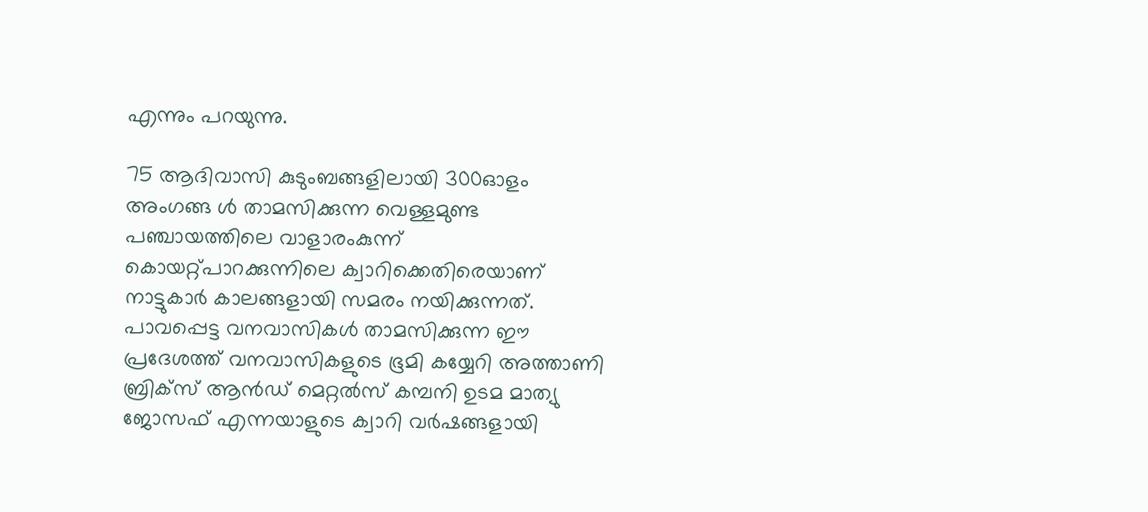എന്നും പറയുന്നു.

75 ആദിവാസി കുടുംബങ്ങളിലായി 300ഓളം അംഗങ്ങ ള്‍ താമസിക്കുന്ന വെള്ളമുണ്ട പഞ്ചായത്തിലെ വാളാരംകുന്ന് കൊയറ്റ്പാറക്കുന്നിലെ ക്വാറിക്കെതിരെയാണ് നാട്ടുകാര്‍ കാലങ്ങളായി സമരം നയിക്കുന്നത്. പാവപ്പെട്ട വനവാസികള്‍ താമസിക്കുന്ന ഈ പ്രദേശത്ത് വനവാസികളുടെ ഭൂമി കയ്യേറി അത്താണി ബ്രിക്‌സ് ആന്‍ഡ് മെറ്റല്‍സ് കമ്പനി ഉടമ മാത്യു ജോസഫ് എന്നയാളുടെ ക്വാറി വര്‍ഷങ്ങളായി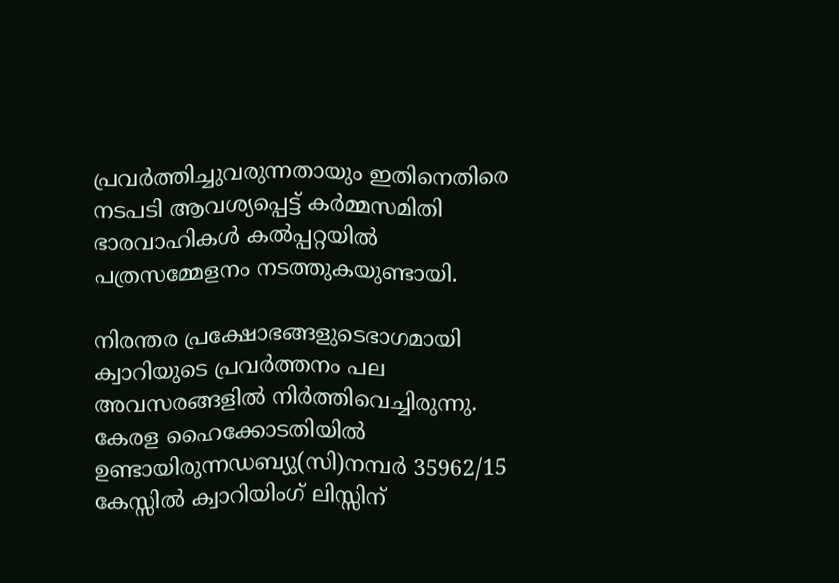പ്രവര്‍ത്തിച്ചുവരുന്നതായും ഇതിനെതിരെ നടപടി ആവശ്യപ്പെട്ട് കര്‍മ്മസമിതി ഭാരവാഹികള്‍ കല്‍പ്പറ്റയില്‍ പത്രസമ്മേളനം നടത്തുകയുണ്ടായി.

നിരന്തര പ്രക്ഷോഭങ്ങളുടെഭാഗമായി ക്വാറിയുടെ പ്രവര്‍ത്തനം പല അവസരങ്ങളില്‍ നിര്‍ത്തിവെച്ചിരുന്നു. കേരള ഹൈക്കോടതിയില്‍ ഉണ്ടായിരുന്നഡബ്യു(സി)നമ്പര്‍ 35962/15 കേസ്സില്‍ ക്വാറിയിംഗ് ലിസ്സിന്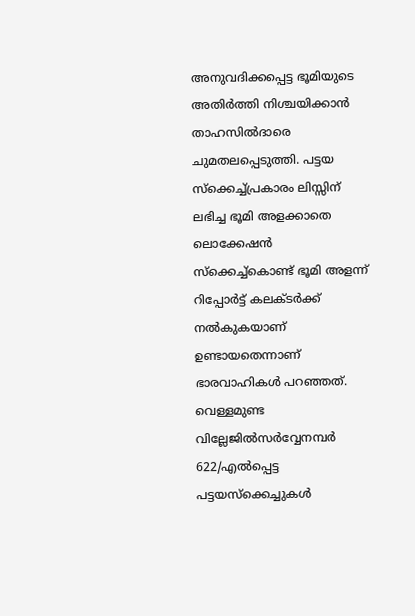അനുവദിക്കപ്പെട്ട ഭൂമിയുടെ അതിര്‍ത്തി നിശ്ചയിക്കാന്‍ താഹസില്‍ദാരെ ചുമതലപ്പെടുത്തി. പട്ടയ സ്‌ക്കെച്ച്പ്രകാരം ലിസ്സിന് ലഭിച്ച ഭൂമി അളക്കാതെ ലൊക്കേഷന്‍ സ്‌ക്കെച്ച്‌കൊണ്ട് ഭൂമി അളന്ന് റിപ്പോര്‍ട്ട് കലക്ടര്‍ക്ക് നല്‍കുകയാണ് ഉണ്ടായതെന്നാണ് ഭാരവാഹികള്‍ പറഞ്ഞത്. വെള്ളമുണ്ട വില്ലേജില്‍സര്‍വ്വേനമ്പര്‍ 622/എല്‍പ്പെട്ട പട്ടയസ്‌ക്കെച്ചുകള്‍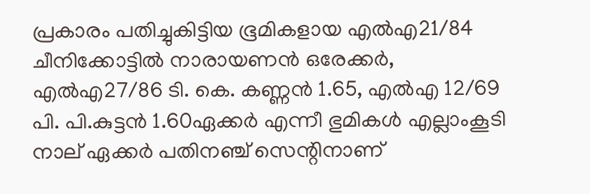പ്രകാരം പതിച്ചുകിട്ടിയ ഭൂമികളായ എല്‍എ21/84 ചീനിക്കോട്ടില്‍ നാരായണന്‍ ഒരേക്കര്‍, എല്‍എ27/86 ടി. കെ. കണ്ണന്‍ 1.65, എല്‍എ 12/69 പി. പി.കുട്ടന്‍ 1.60ഏക്കര്‍ എന്നീ ഭുമികള്‍ എല്ലാംകൂടി നാല് ഏക്കര്‍ പതിനഞ്ച് സെന്റിനാണ്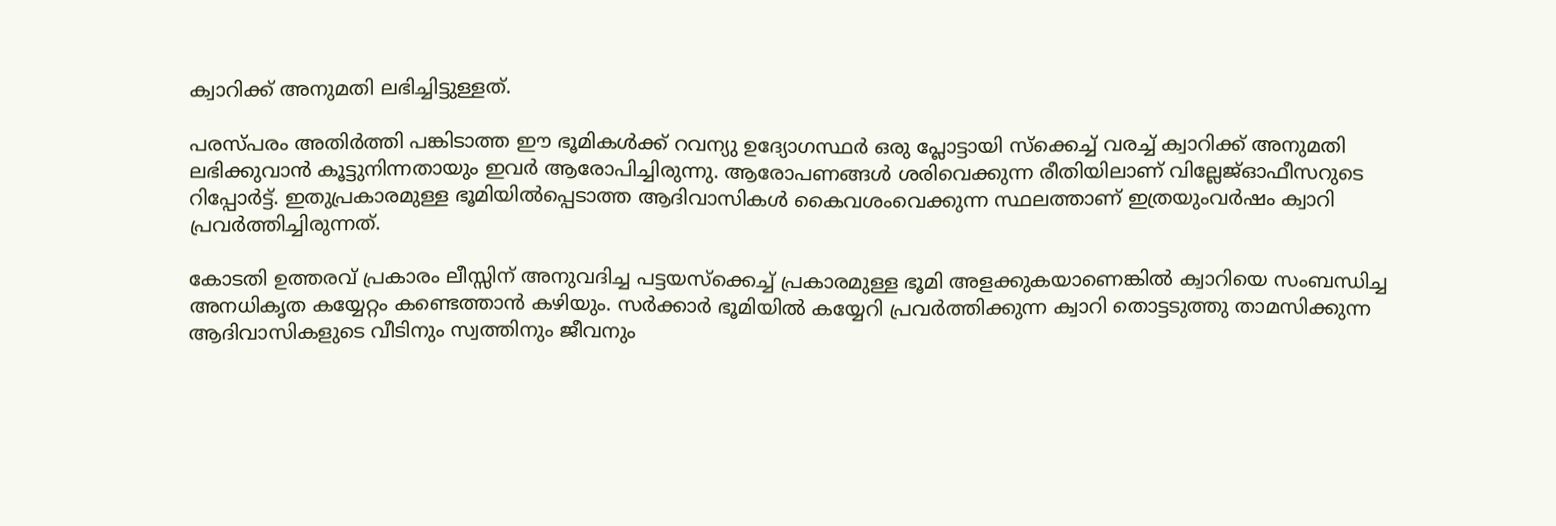ക്വാറിക്ക് അനുമതി ലഭിച്ചിട്ടുള്ളത്.

പരസ്പരം അതിര്‍ത്തി പങ്കിടാത്ത ഈ ഭൂമികള്‍ക്ക് റവന്യു ഉദ്യോഗസ്ഥര്‍ ഒരു പ്ലോട്ടായി സ്‌ക്കെച്ച് വരച്ച് ക്വാറിക്ക് അനുമതി ലഭിക്കുവാന്‍ കൂട്ടുനിന്നതായും ഇവര്‍ ആരോപിച്ചിരുന്നു. ആരോപണങ്ങള്‍ ശരിവെക്കുന്ന രീതിയിലാണ് വില്ലേജ്ഓഫീസറുടെ റിപ്പോര്‍ട്ട്. ഇതുപ്രകാരമുള്ള ഭൂമിയില്‍പ്പെടാത്ത ആദിവാസികള്‍ കൈവശംവെക്കുന്ന സ്ഥലത്താണ് ഇത്രയുംവര്‍ഷം ക്വാറി പ്രവര്‍ത്തിച്ചിരുന്നത്.

കോടതി ഉത്തരവ് പ്രകാരം ലീസ്സിന് അനുവദിച്ച പട്ടയസ്‌ക്കെച്ച് പ്രകാരമുള്ള ഭൂമി അളക്കുകയാണെങ്കില്‍ ക്വാറിയെ സംബന്ധിച്ച അനധികൃത കയ്യേറ്റം കണ്ടെത്താന്‍ കഴിയും. സര്‍ക്കാര്‍ ഭൂമിയില്‍ കയ്യേറി പ്രവര്‍ത്തിക്കുന്ന ക്വാറി തൊട്ടടുത്തു താമസിക്കുന്ന ആദിവാസികളുടെ വീടിനും സ്വത്തിനും ജീവനും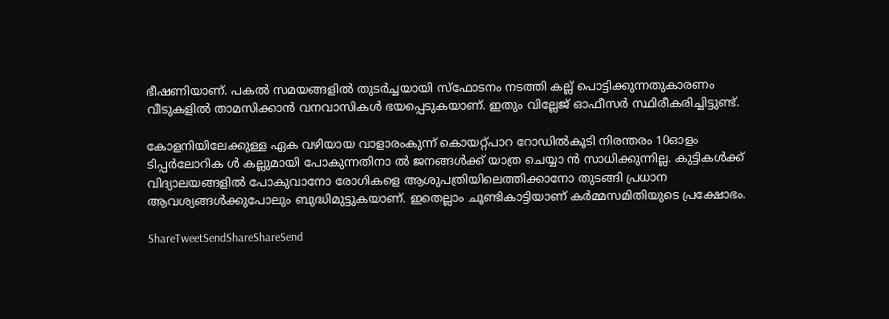ഭീഷണിയാണ്. പകല്‍ സമയങ്ങളില്‍ തുടര്‍ച്ചയായി സ്‌ഫോടനം നടത്തി കല്ല് പൊട്ടിക്കുന്നതുകാരണം വീടുകളില്‍ താമസിക്കാന്‍ വനവാസികള്‍ ഭയപ്പെടുകയാണ്. ഇതും വില്ലേജ് ഓഫീസര്‍ സ്ഥിരീകരിച്ചിട്ടുണ്ട്.

കോളനിയിലേക്കുള്ള ഏക വഴിയായ വാളാരംകുന്ന് കൊയറ്റ്പാറ റോഡില്‍കൂടി നിരന്തരം 10ഓളം ടിപ്പര്‍ലോറിക ള്‍ കല്ലുമായി പോകുന്നതിനാ ല്‍ ജനങ്ങള്‍ക്ക് യാത്ര ചെയ്യാ ന്‍ സാധിക്കുന്നില്ല. കുട്ടികള്‍ക്ക് വിദ്യാലയങ്ങളില്‍ പോകുവാനോ രോഗികളെ ആശുപത്രിയിലെത്തിക്കാനോ തുടങ്ങി പ്രധാന ആവശ്യങ്ങള്‍ക്കുപോലും ബുദ്ധിമുട്ടുകയാണ്. ഇതെല്ലാം ചൂണ്ടികാട്ടിയാണ് കര്‍മ്മസമിതിയുടെ പ്രക്ഷോഭം.

ShareTweetSendShareShareSend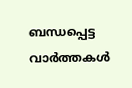ബന്ധപ്പെട്ട വാര്‍ത്തകള്‍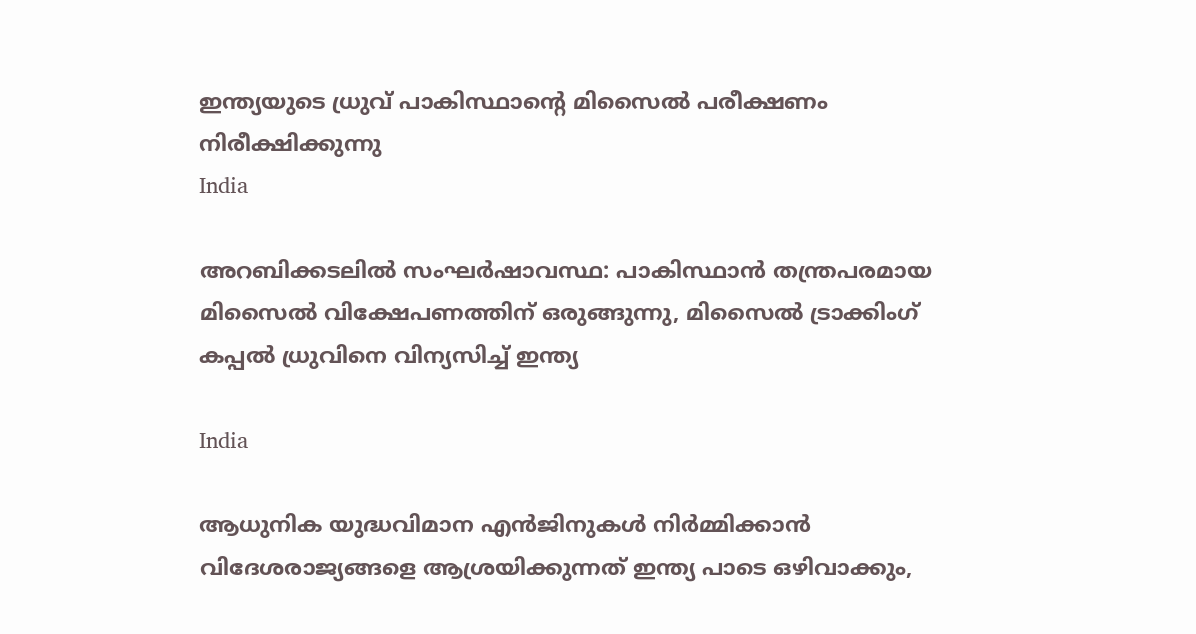ഇന്ത്യയുടെ ധ്രുവ് പാകിസ്ഥാന്‍റെ മിസൈല്‍ പരീക്ഷണം നിരീക്ഷിക്കുന്നു
India

അറബിക്കടലിൽ സംഘർഷാവസ്ഥ: പാകിസ്ഥാൻ തന്ത്രപരമായ മിസൈൽ വിക്ഷേപണത്തിന് ഒരുങ്ങുന്നു, മിസൈൽ ട്രാക്കിംഗ് കപ്പൽ ധ്രുവിനെ വിന്യസിച്ച് ഇന്ത്യ

India

ആധുനിക യുദ്ധവിമാന എൻജിനുകള്‍ നിര്‍മ്മിക്കാന്‍ വിദേശരാജ്യങ്ങളെ ആശ്രയിക്കുന്നത് ഇന്ത്യ പാടെ ഒഴിവാക്കും,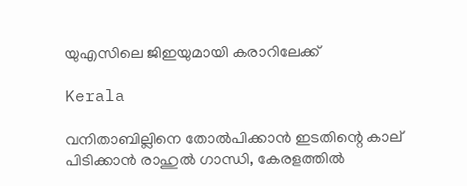യുഎസിലെ ജിഇയുമായി കരാറിലേക്ക്

Kerala

വനിതാബില്ലിനെ തോല്‍പിക്കാന്‍ ഇടതിന്റെ കാല് പിടിക്കാന്‍ രാഹുല്‍ ഗാന്ധി, കേരളത്തില്‍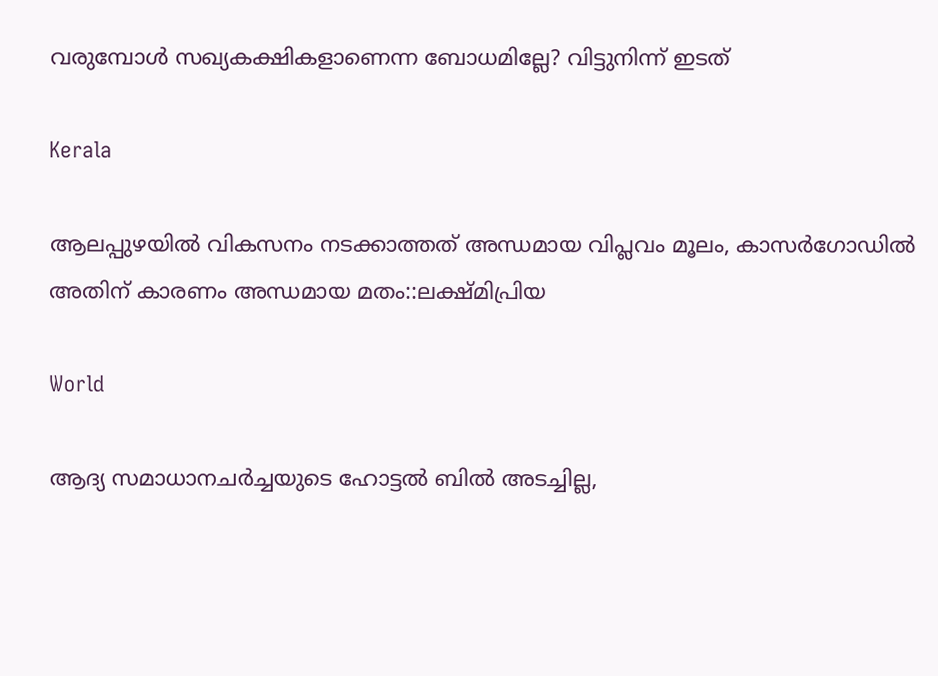വരുമ്പോള്‍ സഖ്യകക്ഷികളാണെന്ന ബോധമില്ലേ? വിട്ടുനിന്ന് ഇടത്

Kerala

ആലപ്പുഴയില്‍ വികസനം നടക്കാത്തത് അന്ധമായ വിപ്ലവം മൂലം, കാസര്‍ഗോഡില്‍ അതിന് കാരണം അന്ധമായ മതം::ലക്ഷ്മിപ്രിയ

World

ആദ്യ സമാധാനചര്‍ച്ചയുടെ ഹോട്ടല്‍ ബില്‍ അടച്ചില്ല,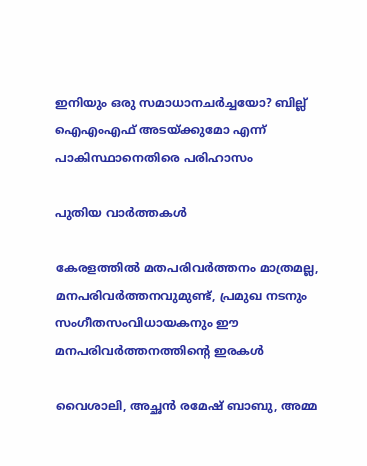ഇനിയും ഒരു സമാധാനചര്‍ച്ചയോ? ബില്ല് ഐഎംഎഫ് അടയ്‌ക്കുമോ എന്ന് പാകിസ്ഥാനെതിരെ പരിഹാസം

പുതിയ വാര്‍ത്തകള്‍

കേരളത്തില്‍ മതപരിവര്‍ത്തനം മാത്രമല്ല, മനപരിവര്‍ത്തനവുമുണ്ട്, പ്രമുഖ നടനും സംഗീതസംവിധായകനും ഈ മനപരിവര്‍ത്തനത്തിന്റെ ഇരകള്‍

വൈശാലി, അച്ഛന്‍ രമേഷ് ബാബു, അമ്മ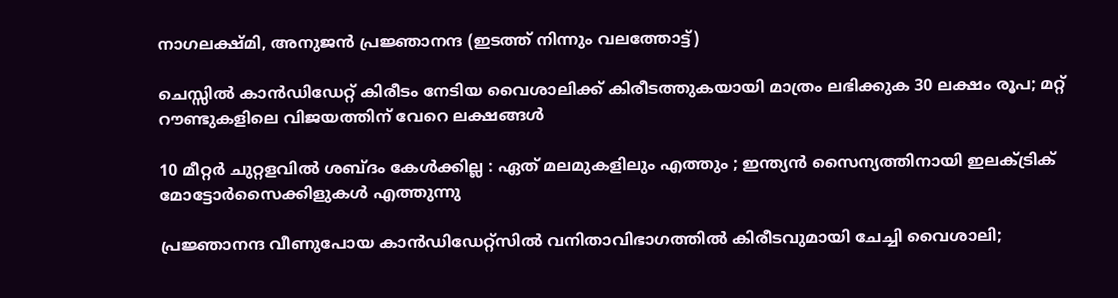നാഗലക്ഷ്മി, അനുജന്‍ പ്രജ്ഞാനന്ദ (ഇടത്ത് നിന്നും വലത്തോട്ട്)

ചെസ്സില്‍ കാന്‍ഡിഡേറ്റ് കിരീടം നേടിയ വൈശാലിക്ക് കിരീടത്തുകയായി മാത്രം ലഭിക്കുക 30 ലക്ഷം രൂപ; മറ്റ് റൗണ്ടുകളിലെ വിജയത്തിന് വേറെ ലക്ഷങ്ങള്‍

10 മീറ്റർ ചുറ്റളവിൽ ശബ്ദം കേൾക്കില്ല : ഏത് മലമുകളിലും എത്തും ; ഇന്ത്യൻ സൈന്യത്തിനായി ഇലക്ട്രിക് മോട്ടോർസൈക്കിളുകൾ എത്തുന്നു

പ്രജ്ഞാനന്ദ വീണുപോയ കാന്‍ഡിഡേറ്റ്സില്‍ വനിതാവിഭാഗത്തില്‍ കിരീടവുമായി ചേച്ചി വൈശാലി;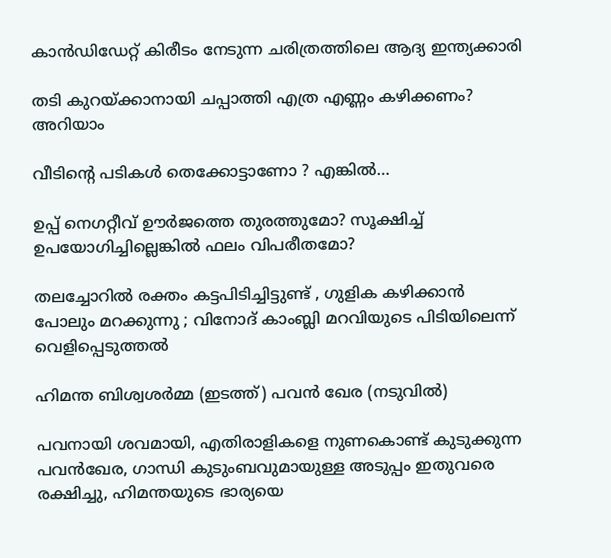കാന്‍ഡിഡേറ്റ് കിരീടം നേടുന്ന ചരിത്രത്തിലെ ആദ്യ ഇന്ത്യക്കാരി

തടി കുറയ്‌ക്കാനായി ചപ്പാത്തി എത്ര എണ്ണം കഴിക്കണം? അറിയാം

വീടിന്റെ പടികൾ തെക്കോട്ടാണോ ? എങ്കിൽ…

ഉപ്പ് നെഗറ്റീവ് ഊർജത്തെ തുരത്തുമോ? സൂക്ഷിച്ച് ഉപയോഗിച്ചില്ലെങ്കിൽ ഫലം വിപരീതമോ?

തലച്ചോറില്‍ രക്തം കട്ടപിടിച്ചിട്ടുണ്ട് , ഗുളിക കഴിക്കാൻ പോലും മറക്കുന്നു ; വിനോദ് കാംബ്ലി മറവിയുടെ പിടിയിലെന്ന് വെളിപ്പെടുത്തല്‍

ഹിമന്ത ബിശ്വശര്‍മ്മ (ഇടത്ത്) പവന്‍ ഖേര (നടുവില്‍)

പവനായി ശവമായി, എതിരാളികളെ നുണകൊണ്ട് കുടുക്കുന്ന പവന്‍ഖേര, ഗാന്ധി കുടുംബവുമായുള്ള അടുപ്പം ഇതുവരെ രക്ഷിച്ചു, ഹിമന്തയുടെ ഭാര്യയെ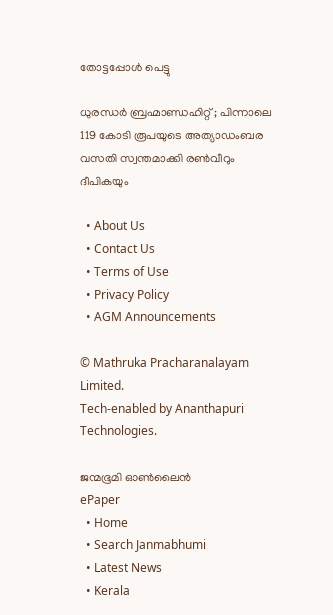തോട്ടപ്പോള്‍ പെട്ടു

ധുരന്ധർ ബ്രഹ്മാണ്ഡഹിറ്റ് ; പിന്നാലെ 119 കോടി രൂപയുടെ അത്യാഡംബര വസതി സ്വന്തമാക്കി രൺവീറും ദീപികയും

  • About Us
  • Contact Us
  • Terms of Use
  • Privacy Policy
  • AGM Announcements

© Mathruka Pracharanalayam Limited.
Tech-enabled by Ananthapuri Technologies.

ജന്മഭൂമി ഓണ്‍ലൈന്‍
ePaper
  • Home
  • Search Janmabhumi
  • Latest News
  • Kerala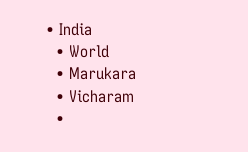• India
  • World
  • Marukara
  • Vicharam
  •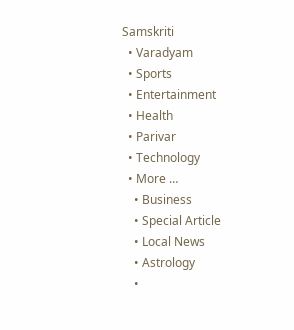Samskriti
  • Varadyam
  • Sports
  • Entertainment
  • Health
  • Parivar
  • Technology
  • More …
    • Business
    • Special Article
    • Local News
    • Astrology
    •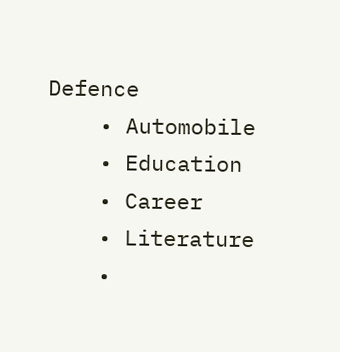Defence
    • Automobile
    • Education
    • Career
    • Literature
    •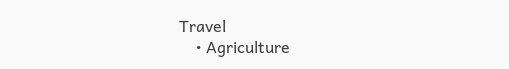Travel
    • Agriculture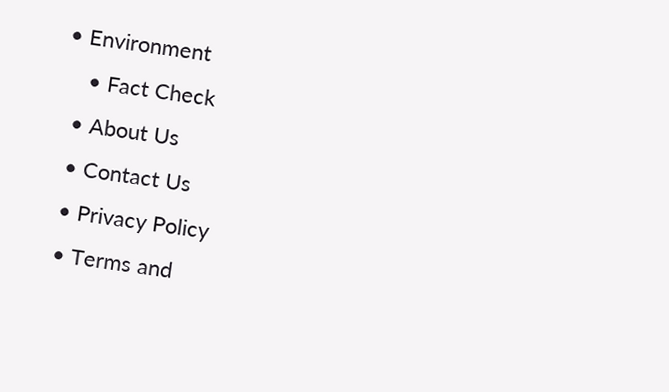• Environment
    • Fact Check
  • About Us
  • Contact Us
  • Privacy Policy
  • Terms and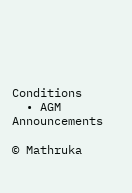Conditions
  • AGM Announcements

© Mathruka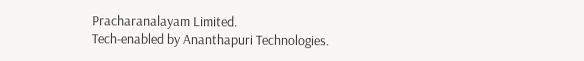Pracharanalayam Limited.
Tech-enabled by Ananthapuri Technologies.